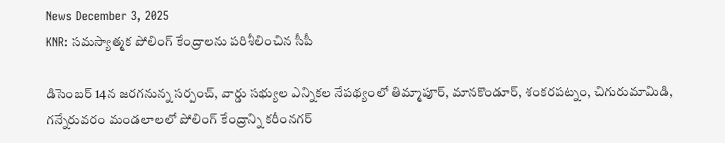News December 3, 2025
KNR: సమస్యాత్మక పోలింగ్ కేంద్రాలను పరిశీలించిన సీపీ

డిసెంబర్ 14న జరగనున్న సర్పంచ్, వార్డు సభ్యుల ఎన్నికల నేపథ్యంలో తిమ్మాపూర్, మానకొండూర్, శంకరపట్నం, చిగురుమామిడి, గన్నేరువరం మండలాలలో పోలింగ్ కేంద్రాన్ని కరీంనగర్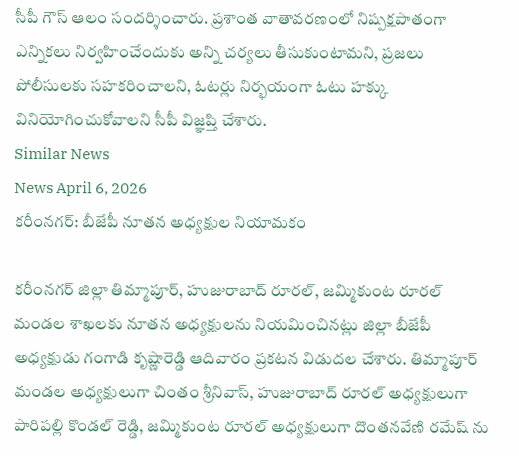సీపీ గౌస్ ఆలం సందర్శించారు. ప్రశాంత వాతావరణంలో నిష్పక్షపాతంగా ఎన్నికలు నిర్వహించేందుకు అన్ని చర్యలు తీసుకుంటామని, ప్రజలు పోలీసులకు సహకరించాలని, ఓటర్లు నిర్భయంగా ఓటు హక్కు వినియోగించుకోవాలని సీపీ విజ్ఞప్తి చేశారు.
Similar News
News April 6, 2026
కరీంనగర్: బీజేపీ నూతన అధ్యక్షుల నియామకం

కరీంనగర్ జిల్లా తిమ్మాపూర్, హుజురాబాద్ రూరల్, జమ్మికుంట రూరల్ మండల శాఖలకు నూతన అధ్యక్షులను నియమించినట్లు జిల్లా బీజేపీ అధ్యక్షుడు గంగాడి కృష్ణారెడ్డి ఆదివారం ప్రకటన విడుదల చేశారు. తిమ్మాపూర్ మండల అధ్యక్షులుగా చింతం శ్రీనివాస్, హుజురాబాద్ రూరల్ అధ్యక్షులుగా పారిపల్లి కొండల్ రెడ్డి, జమ్మికుంట రూరల్ అధ్యక్షులుగా దొంతనవేణి రమేష్ ను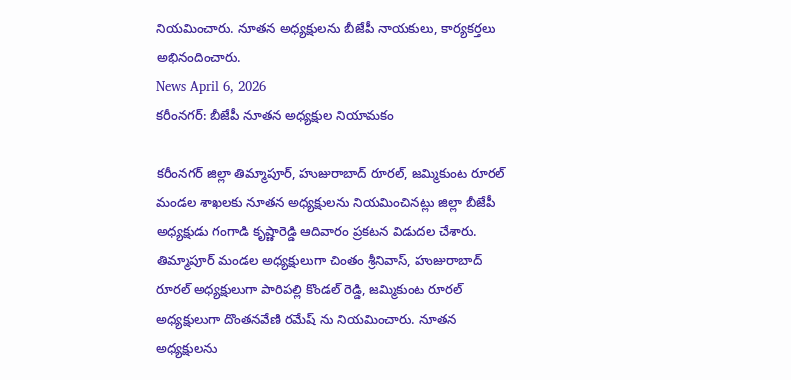నియమించారు. నూతన అధ్యక్షులను బీజేపీ నాయకులు, కార్యకర్తలు అభినందించారు.
News April 6, 2026
కరీంనగర్: బీజేపీ నూతన అధ్యక్షుల నియామకం

కరీంనగర్ జిల్లా తిమ్మాపూర్, హుజురాబాద్ రూరల్, జమ్మికుంట రూరల్ మండల శాఖలకు నూతన అధ్యక్షులను నియమించినట్లు జిల్లా బీజేపీ అధ్యక్షుడు గంగాడి కృష్ణారెడ్డి ఆదివారం ప్రకటన విడుదల చేశారు. తిమ్మాపూర్ మండల అధ్యక్షులుగా చింతం శ్రీనివాస్, హుజురాబాద్ రూరల్ అధ్యక్షులుగా పారిపల్లి కొండల్ రెడ్డి, జమ్మికుంట రూరల్ అధ్యక్షులుగా దొంతనవేణి రమేష్ ను నియమించారు. నూతన అధ్యక్షులను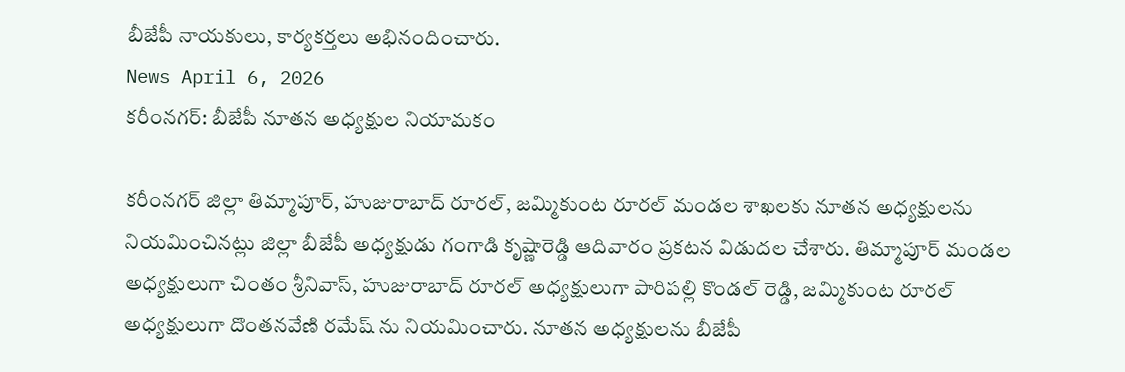బీజేపీ నాయకులు, కార్యకర్తలు అభినందించారు.
News April 6, 2026
కరీంనగర్: బీజేపీ నూతన అధ్యక్షుల నియామకం

కరీంనగర్ జిల్లా తిమ్మాపూర్, హుజురాబాద్ రూరల్, జమ్మికుంట రూరల్ మండల శాఖలకు నూతన అధ్యక్షులను నియమించినట్లు జిల్లా బీజేపీ అధ్యక్షుడు గంగాడి కృష్ణారెడ్డి ఆదివారం ప్రకటన విడుదల చేశారు. తిమ్మాపూర్ మండల అధ్యక్షులుగా చింతం శ్రీనివాస్, హుజురాబాద్ రూరల్ అధ్యక్షులుగా పారిపల్లి కొండల్ రెడ్డి, జమ్మికుంట రూరల్ అధ్యక్షులుగా దొంతనవేణి రమేష్ ను నియమించారు. నూతన అధ్యక్షులను బీజేపీ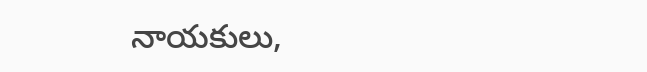నాయకులు,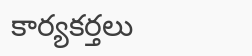కార్యకర్తలు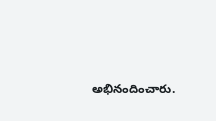అభినందించారు.